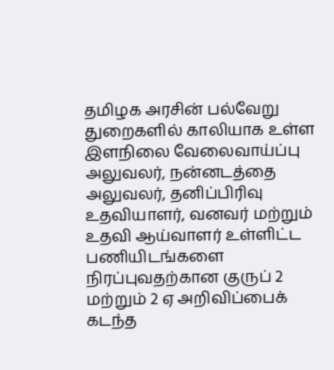தமிழக அரசின் பல்வேறு துறைகளில் காலியாக உள்ள இளநிலை வேலைவாய்ப்பு அலுவலர், நன்னடத்தை அலுவலர், தனிப்பிரிவு உதவியாளர், வனவர் மற்றும் உதவி ஆய்வாளர் உள்ளிட்ட பணியிடங்களை நிரப்புவதற்கான குருப் 2 மற்றும் 2 ஏ அறிவிப்பைக் கடந்த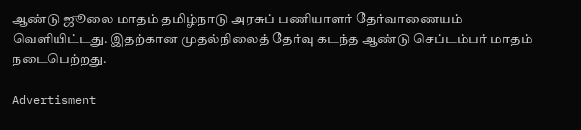ஆண்டு ஜூலை மாதம் தமிழ்நாடு அரசுப் பணியாளர் தேர்வாணையம் வெளியிட்டது. இதற்கான முதல்நிலைத் தேர்வு கடந்த ஆண்டு செப்டம்பர் மாதம் நடைபெற்றது.

Advertisment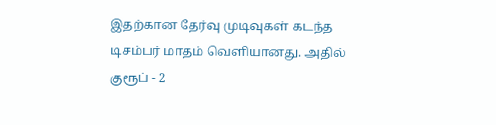இதற்கான தேர்வு முடிவுகள் கடந்த டிசம்பர் மாதம் வெளியானது. அதில் குரூப் - 2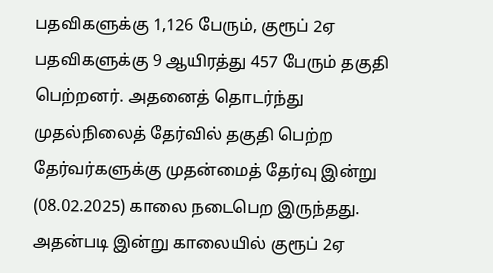பதவிகளுக்கு 1,126 பேரும், குரூப் 2ஏ பதவிகளுக்கு 9 ஆயிரத்து 457 பேரும் தகுதி பெற்றனர். அதனைத் தொடர்ந்து முதல்நிலைத் தேர்வில் தகுதி பெற்ற தேர்வர்களுக்கு முதன்மைத் தேர்வு இன்று (08.02.2025) காலை நடைபெற இருந்தது. அதன்படி இன்று காலையில் குரூப் 2ஏ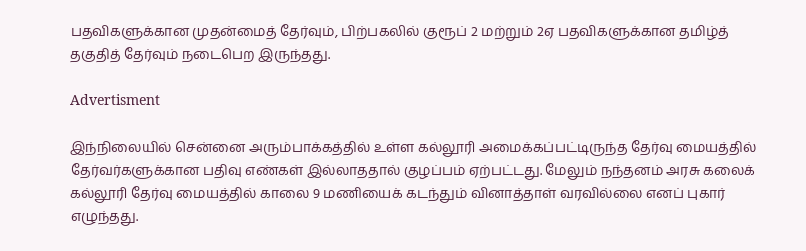பதவிகளுக்கான முதன்மைத் தேர்வும், பிற்பகலில் குரூப் 2 மற்றும் 2ஏ பதவிகளுக்கான தமிழ்த் தகுதித் தேர்வும் நடைபெற இருந்தது.

Advertisment

இந்நிலையில் சென்னை அரும்பாக்கத்தில் உள்ள கல்லூரி அமைக்கப்பட்டிருந்த தேர்வு மையத்தில் தேர்வர்களுக்கான பதிவு எண்கள் இல்லாததால் குழப்பம் ஏற்பட்டது. மேலும் நந்தனம் அரசு கலைக் கல்லூரி தேர்வு மையத்தில் காலை 9 மணியைக் கடந்தும் வினாத்தாள் வரவில்லை எனப் புகார் எழுந்தது.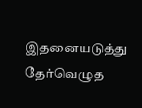இதனையடுத்து தேர்வெழுத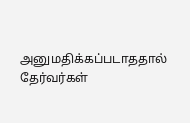அனுமதிக்கப்படாததால் தேர்வர்கள்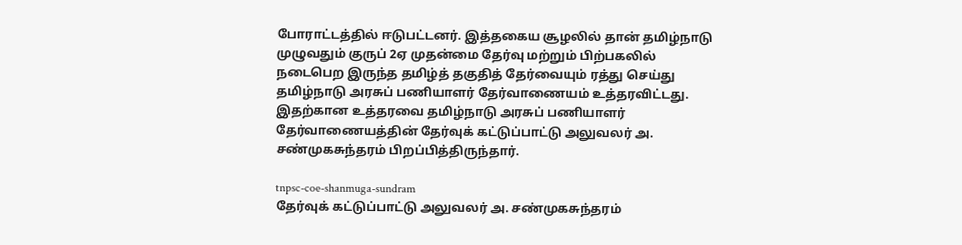போராட்டத்தில் ஈடுபட்டனர். இத்தகைய சூழலில் தான் தமிழ்நாடு முழுவதும் குருப் 2ஏ முதன்மை தேர்வு மற்றும் பிற்பகலில் நடைபெற இருந்த தமிழ்த் தகுதித் தேர்வையும் ரத்து செய்து தமிழ்நாடு அரசுப் பணியாளர் தேர்வாணையம் உத்தரவிட்டது. இதற்கான உத்தரவை தமிழ்நாடு அரசுப் பணியாளர் தேர்வாணையத்தின் தேர்வுக் கட்டுப்பாட்டு அலுவலர் அ. சண்முகசுந்தரம் பிறப்பித்திருந்தார்.

tnpsc-coe-shanmuga-sundram
தேர்வுக் கட்டுப்பாட்டு அலுவலர் அ. சண்முகசுந்தரம்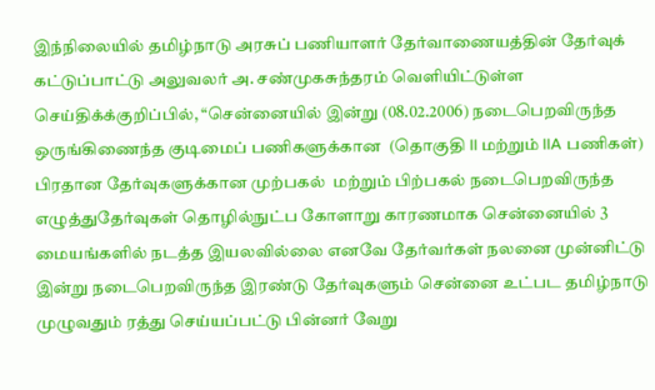இந்நிலையில் தமிழ்நாடு அரசுப் பணியாளர் தேர்வாணையத்தின் தேர்வுக் கட்டுப்பாட்டு அலுவலர் அ. சண்முகசுந்தரம் வெளியிட்டுள்ள செய்திக்க்குறிப்பில், “சென்னையில் இன்று (08.02.2006) நடைபெறவிருந்த ஒருங்கிணைந்த குடிமைப் பணிகளுக்கான  (தொகுதி II மற்றும் IIA பணிகள்) பிரதான தேர்வுகளுக்கான முற்பகல்  மற்றும் பிற்பகல் நடைபெறவிருந்த எழுத்துதேர்வுகள் தொழில்நுட்ப கோளாறு காரணமாக சென்னையில் 3 மையங்களில் நடத்த இயலவில்லை எனவே தேர்வர்கள் நலனை முன்னிட்டு இன்று நடைபெறவிருந்த இரண்டு தேர்வுகளும் சென்னை உட்பட தமிழ்நாடு முழுவதும் ரத்து செய்யப்பட்டு பின்னர் வேறு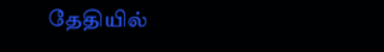தேதியில்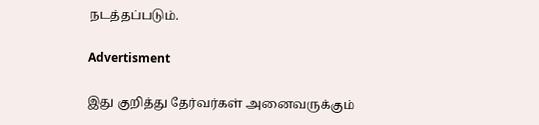நடத்தப்படும்.

Advertisment

இது குறித்து தேர்வர்கள் அனைவருக்கும்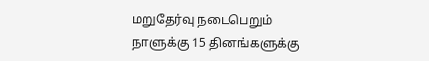மறுதேர்வு நடைபெறும் நாளுக்கு 15 தினங்களுக்கு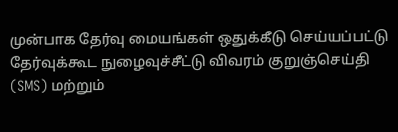முன்பாக தேர்வு மையங்கள் ஒதுக்கீடு செய்யப்பட்டு தேர்வுக்கூட நுழைவுச்சீட்டு விவரம் குறுஞ்செய்தி (SMS) மற்றும்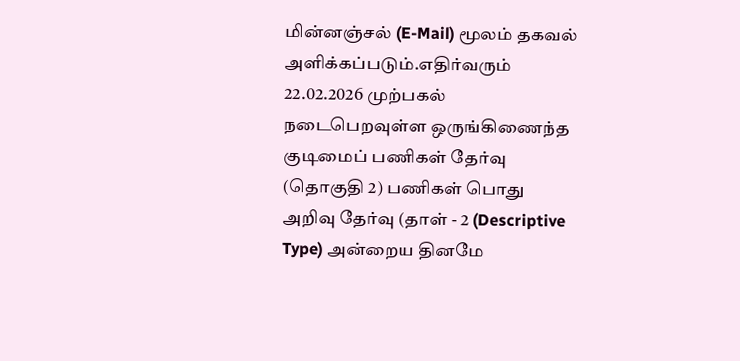மின்னஞ்சல் (E-Mail) மூலம் தகவல் அளிக்கப்படும்.எதிர்வரும் 22.02.2026 முற்பகல் நடைபெறவுள்ள ஒருங்கிணைந்த குடிமைப் பணிகள் தேர்வு (தொகுதி 2) பணிகள் பொது அறிவு தேர்வு (தாள் - 2 (Descriptive Type) அன்றைய தினமே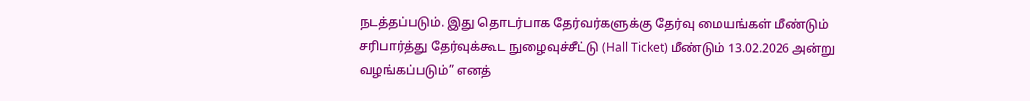நடத்தப்படும். இது தொடர்பாக தேர்வர்களுக்கு தேர்வு மையங்கள் மீண்டும் சரிபார்த்து தேர்வுக்கூட நுழைவுச்சீட்டு (Hall Ticket) மீண்டும் 13.02.2026 அன்று வழங்கப்படும்” எனத்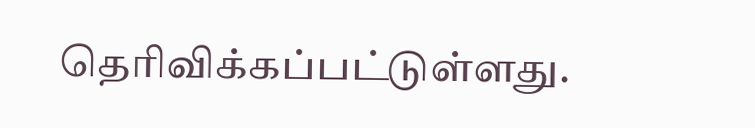தெரிவிக்கப்பட்டுள்ளது.